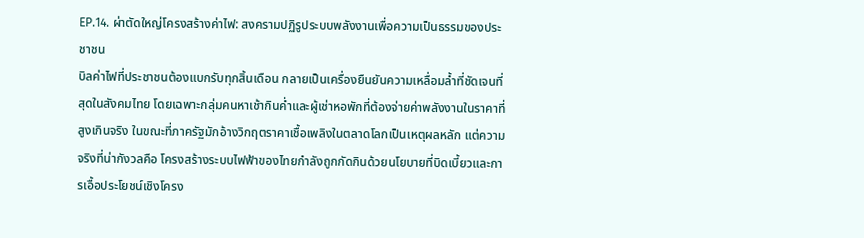EP.14. ผ่าตัดใหญ่โครงสร้างค่าไฟ: สงครามปฏิรูประบบพลังงานเพื่อความเป็นธรรมของประชาชน
บิลค่าไฟที่ประชาชนต้องแบกรับทุกสิ้นเดือน กลายเป็นเครื่องยืนยันความเหลื่อมล้ำที่ชัดเจนที่สุดในสังคมไทย โดยเฉพาะกลุ่มคนหาเช้ากินค่ำและผู้เช่าหอพักที่ต้องจ่ายค่าพลังงานในราคาที่สูงเกินจริง ในขณะที่ภาครัฐมักอ้างวิกฤตราคาเชื้อเพลิงในตลาดโลกเป็นเหตุผลหลัก แต่ความจริงที่น่ากังวลคือ โครงสร้างระบบไฟฟ้าของไทยกำลังถูกกัดกินด้วยนโยบายที่บิดเบี้ยวและการเอื้อประโยชน์เชิงโครง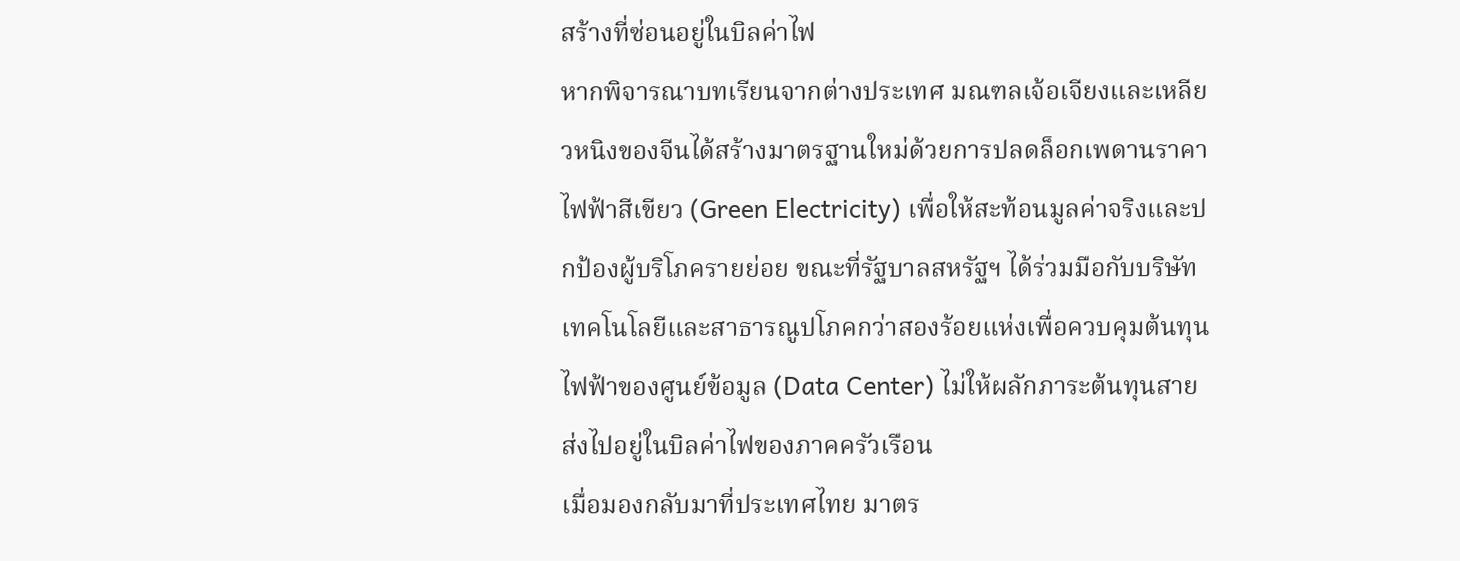สร้างที่ซ่อนอยู่ในบิลค่าไฟ
หากพิจารณาบทเรียนจากต่างประเทศ มณฑลเจ้อเจียงและเหลียวหนิงของจีนได้สร้างมาตรฐานใหม่ด้วยการปลดล็อกเพดานราคาไฟฟ้าสีเขียว (Green Electricity) เพื่อให้สะท้อนมูลค่าจริงและปกป้องผู้บริโภครายย่อย ขณะที่รัฐบาลสหรัฐฯ ได้ร่วมมือกับบริษัทเทคโนโลยีและสาธารณูปโภคกว่าสองร้อยแห่งเพื่อควบคุมต้นทุนไฟฟ้าของศูนย์ข้อมูล (Data Center) ไม่ให้ผลักภาระต้นทุนสายส่งไปอยู่ในบิลค่าไฟของภาคครัวเรือน
เมื่อมองกลับมาที่ประเทศไทย มาตร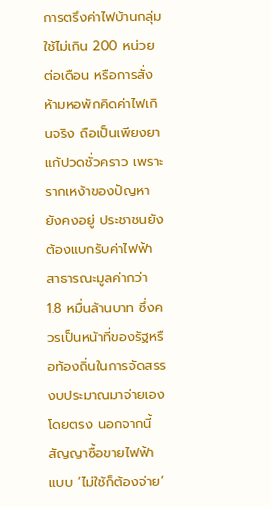การตรึงค่าไฟบ้านกลุ่มใช้ไม่เกิน 200 หน่วยต่อเดือน หรือการสั่งห้ามหอพักคิดค่าไฟเกินจริง ถือเป็นเพียงยาแก้ปวดชั่วคราว เพราะรากเหง้าของปัญหายังคงอยู่ ประชาชนยังต้องแบกรับค่าไฟฟ้าสาธารณะมูลค่ากว่า 1.8 หมื่นล้านบาท ซึ่งควรเป็นหน้าที่ของรัฐหรือท้องถิ่นในการจัดสรรงบประมาณมาจ่ายเองโดยตรง นอกจากนี้ สัญญาซื้อขายไฟฟ้าแบบ ‘ไม่ใช้ก็ต้องจ่าย’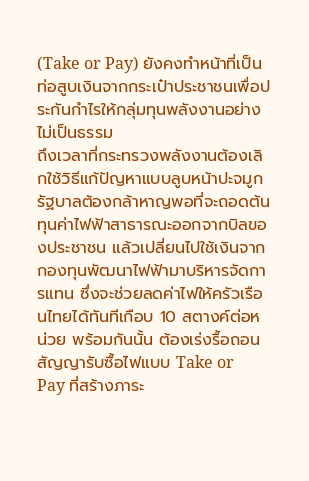(Take or Pay) ยังคงทำหน้าที่เป็นท่อสูบเงินจากกระเป๋าประชาชนเพื่อประกันกำไรให้กลุ่มทุนพลังงานอย่างไม่เป็นธรรม
ถึงเวลาที่กระทรวงพลังงานต้องเลิกใช้วิธีแก้ปัญหาแบบลูบหน้าปะจมูก รัฐบาลต้องกล้าหาญพอที่จะถอดต้นทุนค่าไฟฟ้าสาธารณะออกจากบิลของประชาชน แล้วเปลี่ยนไปใช้เงินจากกองทุนพัฒนาไฟฟ้ามาบริหารจัดการแทน ซึ่งจะช่วยลดค่าไฟให้ครัวเรือนไทยได้ทันทีเกือบ 10 สตางค์ต่อหน่วย พร้อมกันนั้น ต้องเร่งรื้อถอนสัญญารับซื้อไฟแบบ Take or Pay ที่สร้างภาระ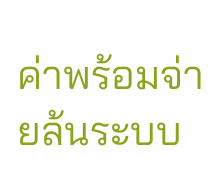ค่าพร้อมจ่ายล้นระบบ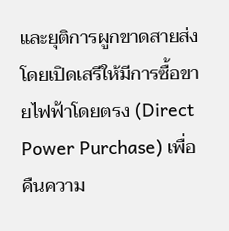และยุติการผูกขาดสายส่งโดยเปิดเสรีให้มีการซื้อขายไฟฟ้าโดยตรง (Direct Power Purchase) เพื่อคืนความ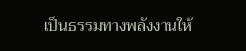เป็นธรรมทางพลังงานให้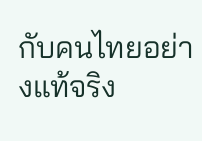กับคนไทยอย่างแท้จริง